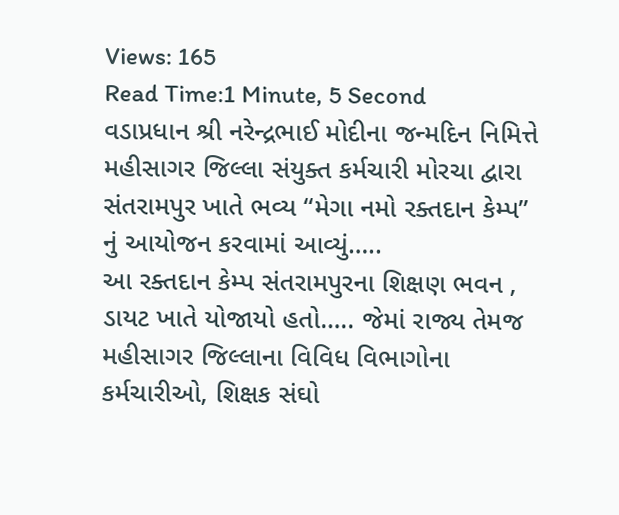Views: 165
Read Time:1 Minute, 5 Second
વડાપ્રધાન શ્રી નરેન્દ્રભાઈ મોદીના જન્મદિન નિમિત્તે મહીસાગર જિલ્લા સંયુક્ત કર્મચારી મોરચા દ્વારા સંતરામપુર ખાતે ભવ્ય “મેગા નમો રક્તદાન કેમ્પ” નું આયોજન કરવામાં આવ્યું…..
આ રક્તદાન કેમ્પ સંતરામપુરના શિક્ષણ ભવન , ડાયટ ખાતે યોજાયો હતો….. જેમાં રાજ્ય તેમજ મહીસાગર જિલ્લાના વિવિધ વિભાગોના કર્મચારીઓ, શિક્ષક સંઘો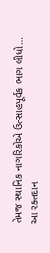તેમજ સ્થાનિક નાગરિકોએ ઉત્સાહપૂર્વક ભાગ લીધો…
આ રક્તદાન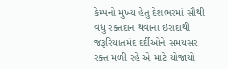કેમ્પનો મુખ્ય હેતુ દેશભરમાં સૌથી વધુ રક્તદાન થવાના ઇરાદાથી જરૂરિયાતમંદ દર્દીઓને સમયસર રક્ત મળી રહે એ માટે યોજાયો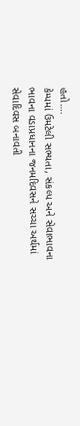હતો….
કેમ્પમાં ઉમટેલી સભ્યતા, સંકલ્પ અને સેવાભાવના ભાવના વડાપ્રધાનના જનમદિવસને સચ્ચા અર્થમાં સેવાદિવસ બનાવતી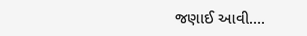જણાઈ આવી….